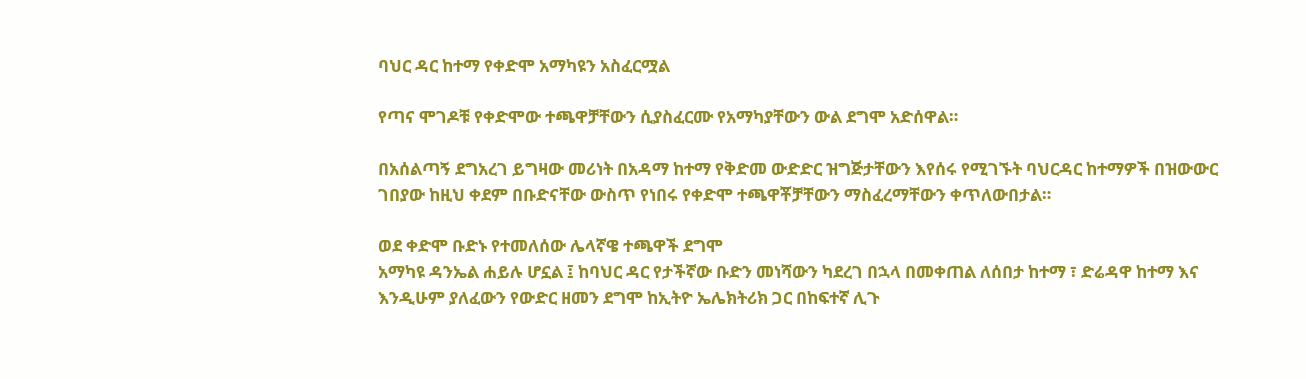ባህር ዳር ከተማ የቀድሞ አማካዩን አስፈርሟል

የጣና ሞገዶቹ የቀድሞው ተጫዋቻቸውን ሲያስፈርሙ የአማካያቸውን ውል ደግሞ አድሰዋል።

በአሰልጣኝ ደግአረገ ይግዛው መሪነት በአዳማ ከተማ የቅድመ ውድድር ዝግጅታቸውን እየሰሩ የሚገኙት ባህርዳር ከተማዎች በዝውውር ገበያው ከዚህ ቀደም በቡድናቸው ውስጥ የነበሩ የቀድሞ ተጫዋቾቻቸውን ማስፈረማቸውን ቀጥለውበታል።

ወደ ቀድሞ ቡድኑ የተመለሰው ሌላኛዌ ተጫዋች ደግሞ
አማካዩ ዳንኤል ሐይሉ ሆኗል ፤ ከባህር ዳር የታችኛው ቡድን መነሻውን ካደረገ በኋላ በመቀጠል ለሰበታ ከተማ ፣ ድሬዳዋ ከተማ እና እንዲሁም ያለፈውን የውድር ዘመን ደግሞ ከኢትዮ ኤሌክትሪክ ጋር በከፍተኛ ሊጉ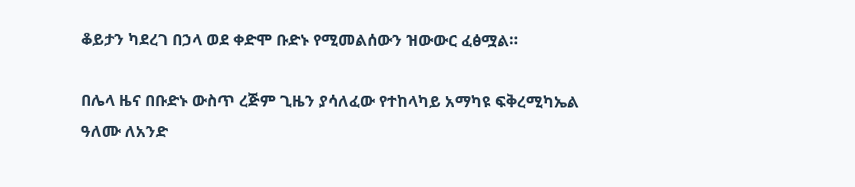ቆይታን ካደረገ በኃላ ወደ ቀድሞ ቡድኑ የሚመልሰውን ዝውውር ፈፅሟል።

በሌላ ዜና በቡድኑ ውስጥ ረጅም ጊዜን ያሳለፈው የተከላካይ አማካዩ ፍቅረሚካኤል ዓለሙ ለአንድ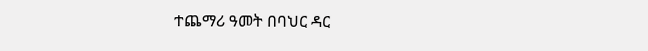ተጨማሪ ዓመት በባህር ዳር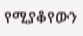የሚያቆየውን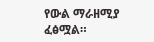የውል ማራዘሚያ ፈፅሟል።